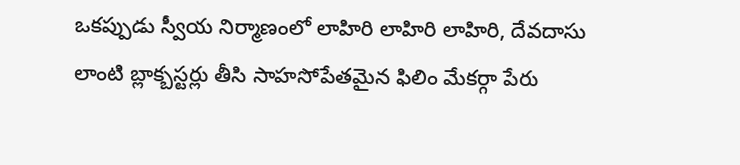ఒకప్పుడు స్వీయ నిర్మాణంలో లాహిరి లాహిరి లాహిరి, దేవదాసు లాంటి బ్లాక్బస్టర్లు తీసి సాహసోపేతమైన ఫిలిం మేకర్గా పేరు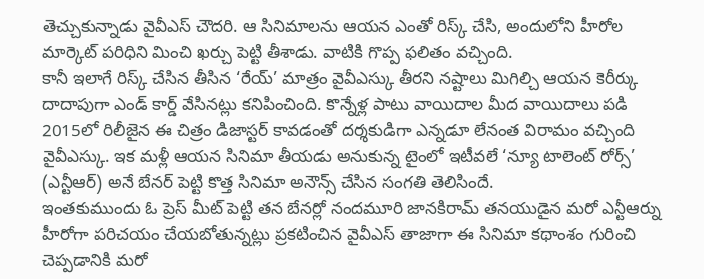తెచ్చుకున్నాడు వైవీఎస్ చౌదరి. ఆ సినిమాలను ఆయన ఎంతో రిస్క్ చేసి, అందులోని హీరోల మార్కెట్ పరిధిని మించి ఖర్చు పెట్టి తీశాడు. వాటికి గొప్ప ఫలితం వచ్చింది.
కానీ ఇలాగే రిస్క్ చేసిన తీసిన ‘రేయ్’ మాత్రం వైవీఎస్కు తీరని నష్టాలు మిగిల్చి ఆయన కెరీర్కు దాదాపుగా ఎండ్ కార్డ్ వేసినట్లు కనిపించింది. కొన్నేళ్ల పాటు వాయిదాల మీద వాయిదాలు పడి 2015లో రిలీజైన ఈ చిత్రం డిజాస్టర్ కావడంతో దర్శకుడిగా ఎన్నడూ లేనంత విరామం వచ్చింది వైవీఎస్కు. ఇక మళ్లీ ఆయన సినిమా తీయడు అనుకున్న టైంలో ఇటీవలే ‘న్యూ టాలెంట్ రోర్స్’ (ఎన్టీఆర్) అనే బేనర్ పెట్టి కొత్త సినిమా అనౌన్స్ చేసిన సంగతి తెలిసిందే.
ఇంతకుముందు ఓ ప్రెస్ మీట్ పెట్టి తన బేనర్లో నందమూరి జానకిరామ్ తనయుడైన మరో ఎన్టీఆర్ను హీరోగా పరిచయం చేయబోతున్నట్లు ప్రకటించిన వైవీఎస్ తాజాగా ఈ సినిమా కథాంశం గురించి చెప్పడానికి మరో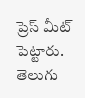ప్రెస్ మీట్ పెట్టారు.
తెలుగు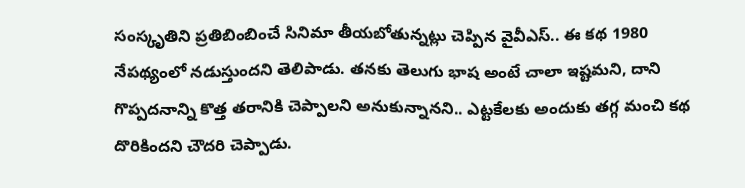సంస్కృతిని ప్రతిబింబించే సినిమా తీయబోతున్నట్లు చెప్పిన వైవీఎస్.. ఈ కథ 1980 నేపథ్యంలో నడుస్తుందని తెలిపాడు. తనకు తెలుగు భాష అంటే చాలా ఇష్టమని, దాని గొప్పదనాన్ని కొత్త తరానికి చెప్పాలని అనుకున్నానని.. ఎట్టకేలకు అందుకు తగ్గ మంచి కథ దొరికిందని చౌదరి చెప్పాడు.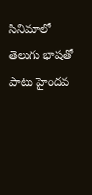సినిమాలో తెలుగు భాషతో పాటు హైందవ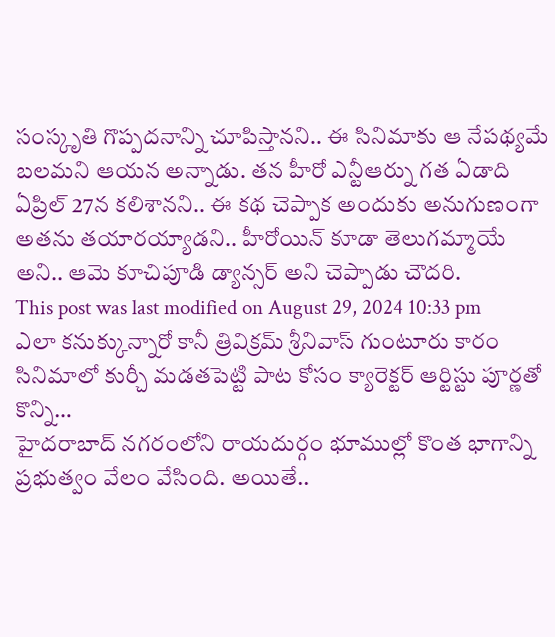సంస్కృతి గొప్పదనాన్ని చూపిస్తానని.. ఈ సినిమాకు ఆ నేపథ్యమే బలమని ఆయన అన్నాడు. తన హీరో ఎన్టీఆర్ను గత ఏడాది ఏప్రిల్ 27న కలిశానని.. ఈ కథ చెప్పాక అందుకు అనుగుణంగా అతను తయారయ్యాడని.. హీరోయిన్ కూడా తెలుగమ్మాయే అని.. ఆమె కూచిపూడి డ్యాన్సర్ అని చెప్పాడు చౌదరి.
This post was last modified on August 29, 2024 10:33 pm
ఎలా కనుక్కున్నారో కానీ త్రివిక్రమ్ శ్రీనివాస్ గుంటూరు కారం సినిమాలో కుర్చీ మడతపెట్టి పాట కోసం క్యారెక్టర్ ఆర్టిస్టు పూర్ణతో కొన్ని…
హైదరాబాద్ నగరంలోని రాయదుర్గం భూముల్లో కొంత భాగాన్ని ప్రభుత్వం వేలం వేసింది. అయితే..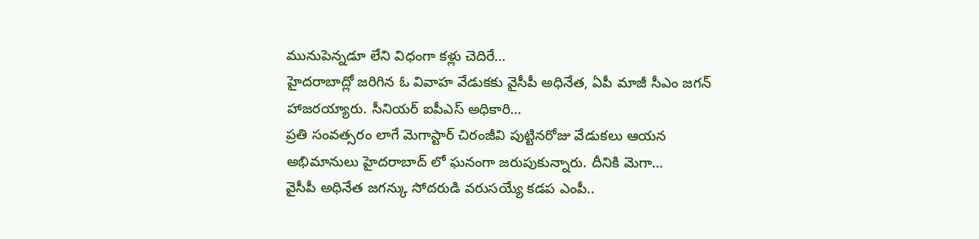మునుపెన్నడూ లేని విధంగా కళ్లు చెదిరే…
హైదరాబాద్లో జరిగిన ఓ వివాహ వేడుకకు వైసీపీ అధినేత, ఏపీ మాజీ సీఎం జగన్ హాజరయ్యారు. సీనియర్ ఐపీఎస్ అధికారి…
ప్రతి సంవత్సరం లాగే మెగాస్టార్ చిరంజీవి పుట్టినరోజు వేడుకలు ఆయన అభిమానులు హైదరాబాద్ లో ఘనంగా జరుపుకున్నారు. దీనికి మెగా…
వైసీపీ అధినేత జగన్కు సోదరుడి వరుసయ్యే కడప ఎంపీ..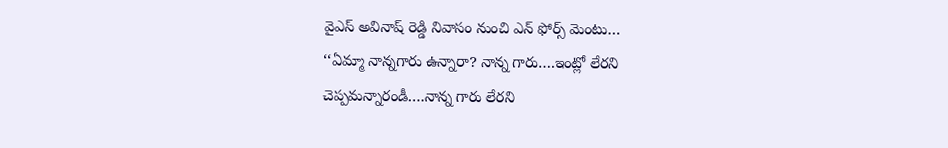వైఎస్ అవినాష్ రెడ్డి నివాసం నుంచి ఎన్ ఫోర్స్ మెంటు…
‘‘ఏమ్మా నాన్నగారు ఉన్నారా? నాన్న గారు….ఇంట్లో లేరని చెప్పమన్నారండీ….నాన్న గారు లేరని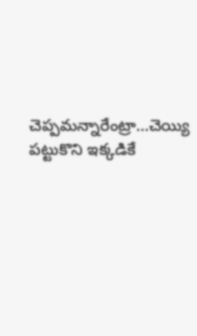చెప్పమన్నారేంట్రా…చెయ్యి పట్టుకొని ఇక్కడికే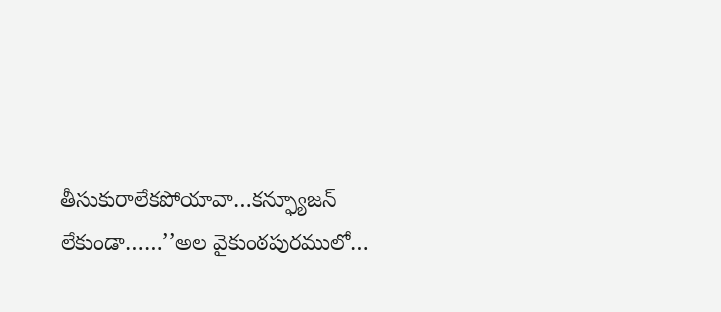తీసుకురాలేకపోయావా…కన్ఫ్యూజన్ లేకుండా……’’అల వైకుంఠపురములో…